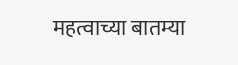महत्वाच्या बातम्या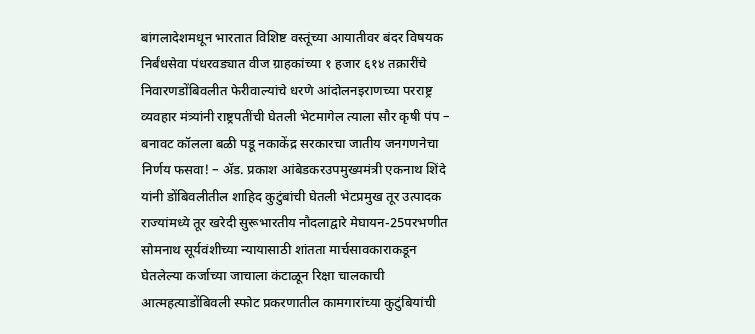बांगलादेशमधून भारतात विशिष्ट वस्तूंच्या आयातीवर बंदर विषयक निर्बंधसेवा पंधरवड्यात वीज ग्राहकांच्या १ हजार ६१४ तक्रारींचे निवारणडोंबिवलीत फेरीवाल्यांचे धरणे आंदोलनइराणच्या परराष्ट्र व्यवहार मंत्र्यांनी राष्ट्रपतींची घेतली भेटमागेल त्याला सौर कृषी पंप – बनावट कॉलला बळी पडू नकाकेंद्र सरकारचा जातीय जनगणनेचा निर्णय फसवा! – ॲड. प्रकाश आंबेडकरउपमुख्यमंत्री एकनाथ शिंदे यांनी डोंबिवलीतील शाहिद कुटुंबांची घेतली भेटप्रमुख तूर उत्पादक राज्यांमध्ये तूर खरेदी सुरूभारतीय नौदलाद्वारे मेघायन-25परभणीत सोमनाथ सूर्यवंशीच्या न्यायासाठी शांतता मार्चसावकाराकडून घेतलेल्या कर्जाच्या जाचाला कंटाळून रिक्षा चालकाची आत्महत्याडोंबिवली स्फोट प्रकरणातील कामगारांच्या कुटुंबियांची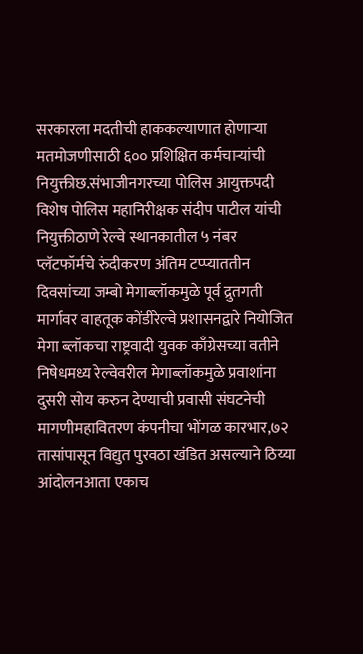सरकारला मदतीची हाककल्याणात होणाऱ्या मतमोजणीसाठी ६०० प्रशिक्षित कर्मचाऱ्यांची नियुक्तीछ.संभाजीनगरच्या पोलिस आयुक्तपदी विशेष पोलिस महानिरीक्षक संदीप पाटील यांची नियुक्तीठाणे रेल्वे स्थानकातील ५ नंबर प्लॅटफॉर्मचे रुंदीकरण अंतिम टप्प्याततीन दिवसांच्या जम्बो मेगाब्लॉकमुळे पूर्व द्रुतगती मार्गावर वाहतूक कोंडीरेल्वे प्रशासनद्वारे नियोजित मेगा ब्लॉकचा राष्ट्रवादी युवक काँग्रेसच्या वतीने निषेधमध्य रेल्वेवरील मेगाब्लॉकमुळे प्रवाशांना दुसरी सोय करुन देण्याची प्रवासी संघटनेची मागणीमहावितरण कंपनीचा भोंगळ कारभार,७२ तासांपासून विद्युत पुरवठा खंडित असल्याने ठिय्या आंदोलनआता एकाच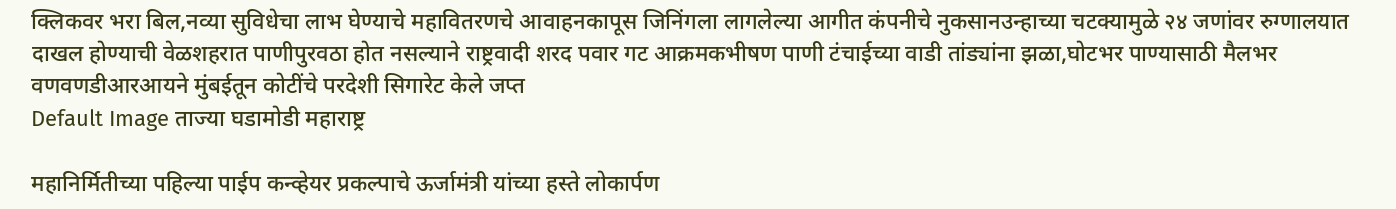क्लिकवर भरा बिल,नव्या सुविधेचा लाभ घेण्याचे महावितरणचे आवाहनकापूस जिनिंगला लागलेल्या आगीत कंपनीचे नुकसानउन्हाच्या चटक्यामुळे २४ जणांवर रुग्णालयात दाखल होण्याची वेळशहरात पाणीपुरवठा होत नसल्याने राष्ट्रवादी शरद पवार गट आक्रमकभीषण पाणी टंचाईच्या वाडी तांड्यांना झळा,घोटभर पाण्यासाठी मैलभर वणवणडीआरआयने मुंबईतून कोटींचे परदेशी सिगारेट केले जप्त
Default Image ताज्या घडामोडी महाराष्ट्र

महानिर्मितीच्या पहिल्या पाईप कन्व्हेयर प्रकल्पाचे ऊर्जामंत्री यांच्या हस्ते लोकार्पण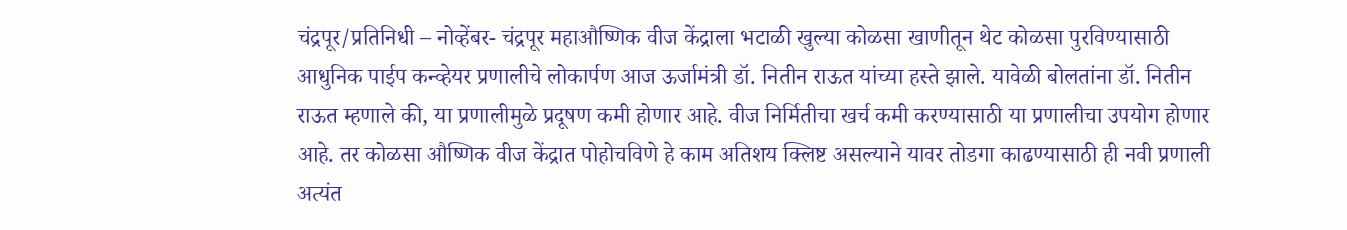चंद्रपूर/प्रतिनिधी – नोव्हेंबर- चंद्रपूर महाऔष्णिक वीज केंद्राला भटाळी खुल्या कोळसा खाणीतून थेट कोळसा पुरविण्यासाठी आधुनिक पाईप कन्व्हेयर प्रणालीचे लोकार्पण आज ऊर्जामंत्री डॉ. नितीन राऊत यांच्या हस्ते झाले. यावेळी बोलतांना डॉ. नितीन राऊत म्हणाले की, या प्रणालीमुळे प्रदूषण कमी होणार आहे. वीज निर्मितीचा खर्च कमी करण्यासाठी या प्रणालीचा उपयोग होणार आहे. तर कोळसा औष्णिक वीज केंद्रात पोहोचविणे हे काम अतिशय क्लिष्ट असल्याने यावर तोडगा काढण्यासाठी ही नवी प्रणाली अत्यंत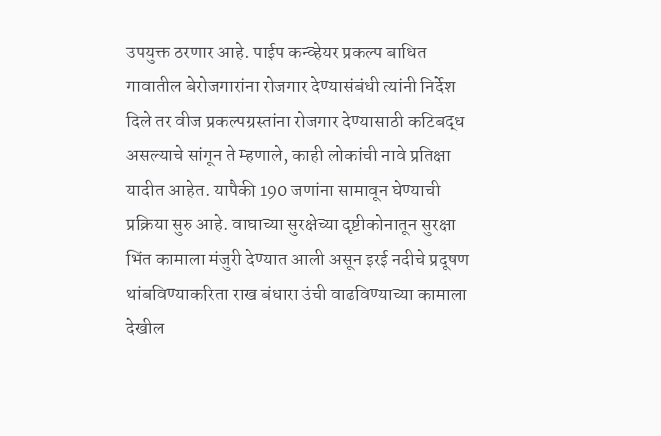उपयुक्त ठरणार आहे. पाईप कन्व्हेयर प्रकल्प बाधित गावातील बेरोजगारांना रोजगार देण्यासंबंधी त्यांनी निर्देश दिले तर वीज प्रकल्पग्रस्तांना रोजगार देण्यासाठी कटिबद्ध असल्याचे सांगून ते म्हणाले, काही लोकांची नावे प्रतिक्षा यादीत आहेत. यापैकी 190 जणांना सामावून घेण्याची प्रक्रिया सुरु आहे. वाघाच्या सुरक्षेच्या दृष्टीकोनातून सुरक्षा भिंत कामाला मंजुरी देण्यात आली असून इरई नदीचे प्रदूषण थांबविण्याकरिता राख बंधारा उंची वाढविण्याच्या कामाला देखील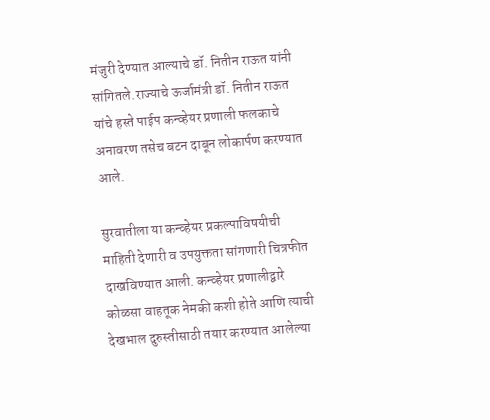मंजुरी देण्यात आल्याचे डॉ. नितीन राऊत यांनी सांगितले.राज्याचे ऊर्जामंत्री डॉ. नितीन राऊत यांचे हस्ते पाईप कन्व्हेयर प्रणाली फलकाचे अनावरण तसेच बटन दाबून लोकार्पण करण्यात आले.

सुरवातीला या कन्व्हेयर प्रकल्पाविषयीची माहिती देणारी व उपयुक्तता सांगणारी चित्रफीत दाखविण्यात आली. कन्व्हेयर प्रणालीद्वारे कोळसा वाहतूक नेमकी कशी होते आणि त्याची देखभाल दुरुस्तीसाठी तयार करण्यात आलेल्या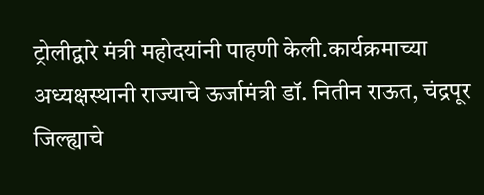ट्रोलीद्वारे मंत्री महोदयांनी पाहणी केली.कार्यक्रमाच्या अध्यक्षस्थानी राज्याचे ऊर्जामंत्री डॉ. नितीन राऊत, चंद्रपूर जिल्ह्याचे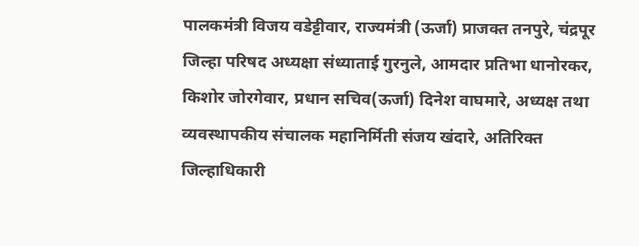पालकमंत्री विजय वडेट्टीवार, राज्यमंत्री (ऊर्जा) प्राजक्त तनपुरे, चंद्रपूर जिल्हा परिषद अध्यक्षा संध्याताई गुरनुले, आमदार प्रतिभा धानोरकर, किशोर जोरगेवार, प्रधान सचिव(ऊर्जा) दिनेश वाघमारे, अध्यक्ष तथा व्यवस्थापकीय संचालक महानिर्मिती संजय खंदारे, अतिरिक्त जिल्हाधिकारी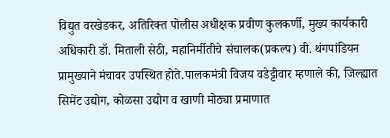विद्युत वरखेडकर, अतिरिक्त पोलीस अधीक्षक प्रवीण कुलकर्णी, मुख्य कार्यकारी अधिकारी डॉ. मिताली सेठी, महानिर्मीतीचे संचालक(प्रकल्प) वी. थंगपांडियन प्रामुख्याने मंचावर उपस्थित होते.पालकमंत्री विजय वडेट्टीवार म्हणाले की, जिल्ह्यात सिमेंट उद्योग, कोळसा उद्योग व खाणी मोठ्या प्रमाणात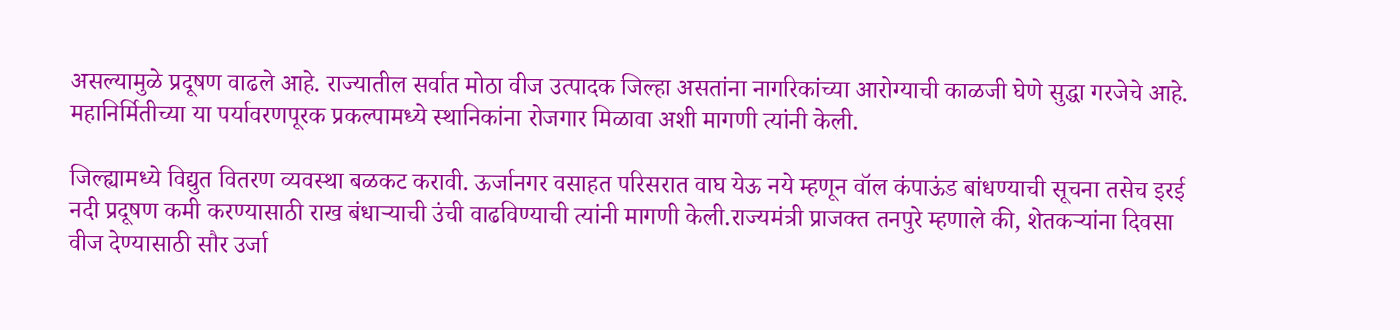असल्यामुळे प्रदूषण वाढले आहे. राज्यातील सर्वात मोठा वीज उत्पादक जिल्हा असतांना नागरिकांच्या आरोग्याची काळजी घेणे सुद्धा गरजेचे आहे. महानिर्मितीच्या या पर्यावरणपूरक प्रकल्पामध्ये स्थानिकांना रोजगार मिळावा अशी मागणी त्यांनी केली.

जिल्ह्यामध्ये विद्युत वितरण व्यवस्था बळकट करावी. ऊर्जानगर वसाहत परिसरात वाघ येऊ नये म्हणून वॉल कंपाऊंड बांधण्याची सूचना तसेच इरई नदी प्रदूषण कमी करण्यासाठी राख बंधाऱ्याची उंची वाढविण्याची त्यांनी मागणी केली.राज्यमंत्री प्राजक्त तनपुरे म्हणाले की, शेतकऱ्यांना दिवसा वीज देण्यासाठी सौर उर्जा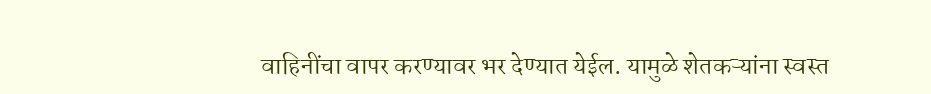वाहिनींचा वापर करण्यावर भर देण्यात येईल. यामुळे शेतकऱ्यांना स्वस्त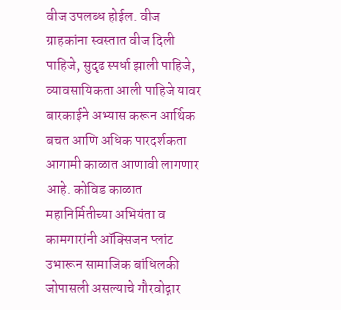वीज उपलब्ध होईल. वीज ग्राहकांना स्वस्तात वीज दिली पाहिजे, सुदृढ स्पर्धा झाली पाहिजे, व्यावसायिकता आली पाहिजे यावर बारकाईने अभ्यास करून आर्थिक बचत आणि अधिक पारदर्शकता आगामी काळात आणावी लागणार आहे. कोविड काळात महानिर्मितीच्या अभियंता व कामगारांनी ऑक्सिजन प्लांट उभारून सामाजिक बांधिलकी जोपासली असल्याचे गौरवोद्गार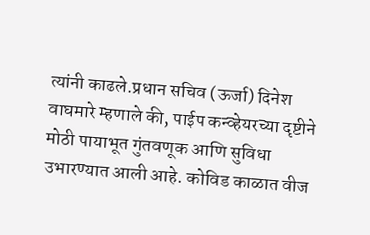त्यांनी काढले.प्रधान सचिव (ऊर्जा) दिनेश वाघमारे म्हणाले की, पाईप कन्व्हेयरच्या दृष्टीने मोठी पायाभूत गुंतवणूक आणि सुविधा उभारण्यात आली आहे. कोविड काळात वीज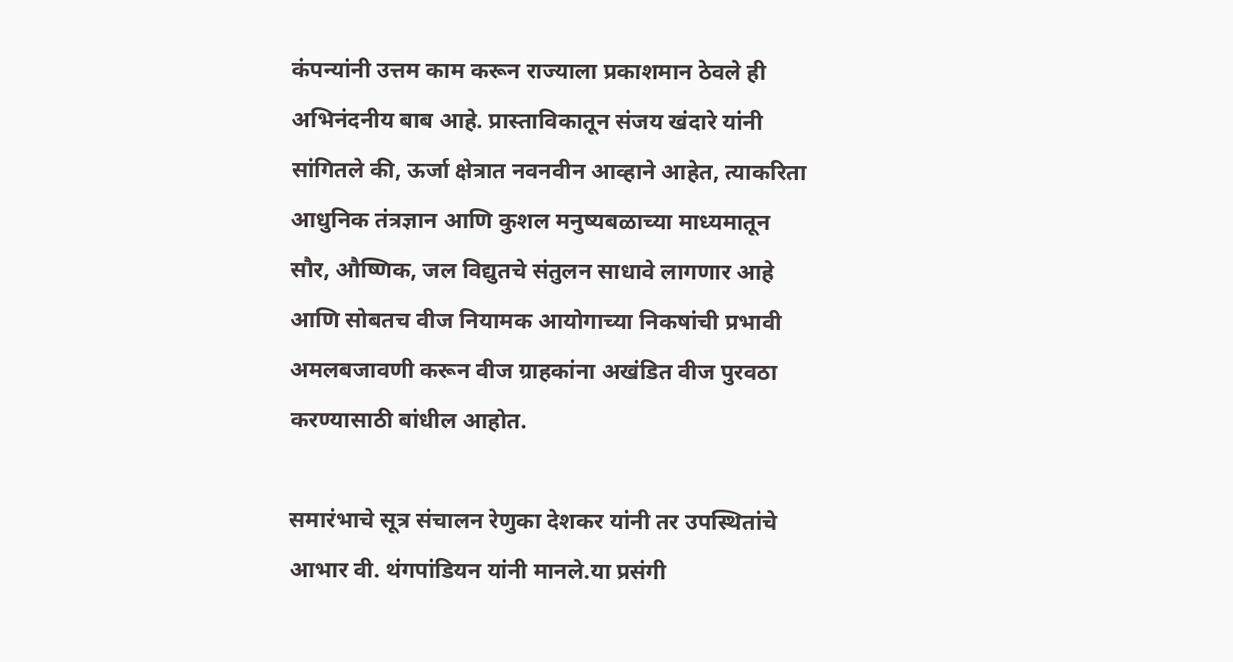कंपन्यांनी उत्तम काम करून राज्याला प्रकाशमान ठेवले ही अभिनंदनीय बाब आहे. प्रास्ताविकातून संजय खंदारे यांनी सांगितले की, ऊर्जा क्षेत्रात नवनवीन आव्हाने आहेत, त्याकरिता आधुनिक तंत्रज्ञान आणि कुशल मनुष्यबळाच्या माध्यमातून सौर, औष्णिक, जल विद्युतचे संतुलन साधावे लागणार आहे आणि सोबतच वीज नियामक आयोगाच्या निकषांची प्रभावी अमलबजावणी करून वीज ग्राहकांना अखंडित वीज पुरवठा करण्यासाठी बांधील आहोत.

समारंभाचे सूत्र संचालन रेणुका देशकर यांनी तर उपस्थितांचे आभार वी. थंगपांडियन यांनी मानले.या प्रसंगी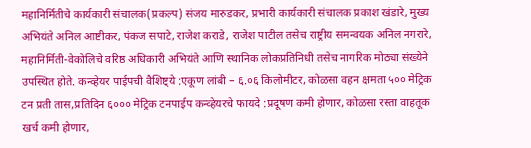महानिर्मितीचे कार्यकारी संचालक(प्रकल्प) संजय मारुडकर, प्रभारी कार्यकारी संचालक प्रकाश खंडारे, मुख्य अभियंते अनिल आष्टीकर, पंकज सपाटे, राजेश कराडे, राजेश पाटील तसेच राष्ट्रीय समन्वयक अनिल नगरारे, महानिर्मिती-वेकोलिचे वरिष्ठ अधिकारी अभियंते आणि स्थानिक लोकप्रतिनिधी तसेच नागरिक मोठ्या संख्येने उपस्थित होते. कन्व्हेयर पाईपची वैशिष्ट्ये :एकूण लांबी – ६.०६ किलोमीटर, कोळसा वहन क्षमता ५०० मेट्रिक टन प्रती तास,प्रतिदिन ६००० मेट्रिक टनपाईप कन्व्हेयरचे फायदे :प्रदूषण कमी होणार, कोळसा रस्ता वाहतूक खर्च कमी होणार,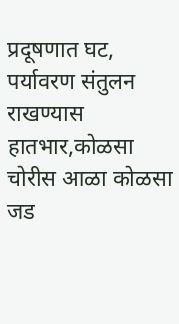प्रदूषणात घट, पर्यावरण संतुलन राखण्यास हातभार,कोळसा चोरीस आळा कोळसा जड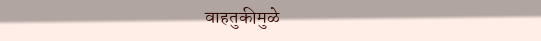वाहतुकीमुळे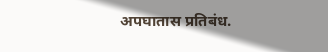अपघातास प्रतिबंध.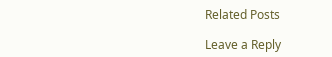Related Posts

Leave a Reply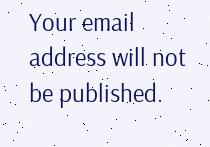Your email address will not be published.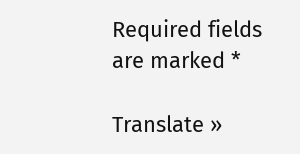Required fields are marked *

Translate »